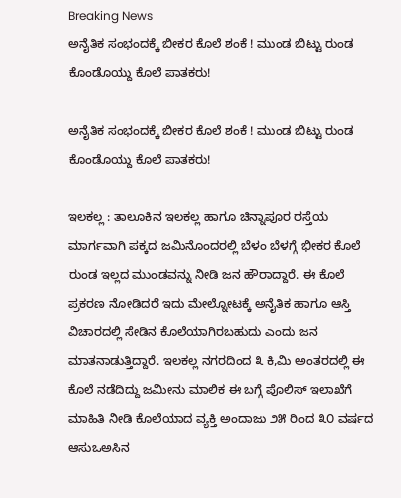Breaking News
ಅನೈತಿಕ ಸಂಭಂದಕ್ಕೆ ಬೀಕರ ಕೊಲೆ ಶಂಕೆ ! ಮುಂಡ ಬಿಟ್ಟು ರುಂಡ ಕೊಂಡೊಯ್ದು ಕೊಲೆ ಪಾತಕರು!

ಅನೈತಿಕ ಸಂಭಂದಕ್ಕೆ ಬೀಕರ ಕೊಲೆ ಶಂಕೆ ! ಮುಂಡ ಬಿಟ್ಟು ರುಂಡ ಕೊಂಡೊಯ್ದು ಕೊಲೆ ಪಾತಕರು!

ಇಲಕಲ್ಲ : ತಾಲೂಕಿನ ಇಲಕಲ್ಲ ಹಾಗೂ ಚಿನ್ನಾಪೂರ ರಸ್ತೆಯ ಮಾರ್ಗವಾಗಿ ಪಕ್ಕದ ಜಮಿನೊಂದರಲ್ಲಿ ಬೆಳಂ ಬೆಳಗ್ಗೆ ಭೀಕರ ಕೊಲೆ ರುಂಡ ಇಲ್ಲದ ಮುಂಡವನ್ನು ನೀಡಿ ಜನ ಹೌರಾದ್ದಾರೆ. ಈ ಕೊಲೆ ಪ್ರಕರಣ ನೋಡಿದರೆ ಇದು ಮೇಲ್ನೋಟಕ್ಕೆ ಅನೈತಿಕ ಹಾಗೂ ಆಸ್ತಿ ವಿಚಾರದಲ್ಲಿ ಸೇಡಿನ ಕೊಲೆಯಾಗಿರಬಹುದು ಎಂದು ಜನ ಮಾತನಾಡುತ್ತಿದ್ದಾರೆ. ಇಲಕಲ್ಲ ನಗರದಿಂದ ೩ ಕಿ,ಮಿ ಅಂತರದಲ್ಲಿ ಈ ಕೊಲೆ ನಡೆದಿದ್ದು ಜಮೀನು ಮಾಲಿಕ ಈ ಬಗ್ಗೆ ಪೊಲಿಸ್ ಇಲಾಖೆಗೆ ಮಾಹಿತಿ ನೀಡಿ ಕೊಲೆಯಾದ ವ್ಯಕ್ತಿ ಅಂದಾಜು ೨೫ ರಿಂದ ೩೦ ವರ್ಷದ ಆಸುಒಅಸಿನ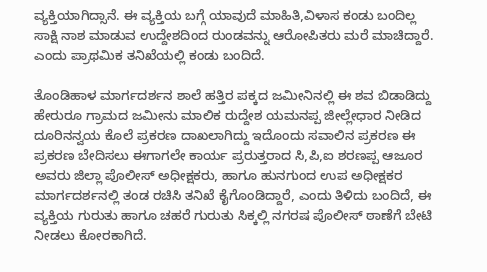ವ್ಯಕ್ತಿಯಾಗಿದ್ಸಾನೆ. ಈ ವ್ಯಕ್ತಿಯ ಬಗ್ಗೆ ಯಾವುದೆ ಮಾಹಿತಿ,ವಿಳಾಸ ಕಂಡು ಬಂದಿಲ್ಲ ಸಾಕ್ಷಿ ನಾಶ ಮಾಡುವ ಉದ್ದೇಶದಿಂದ ರುಂಡವನ್ನು ಆರೋಪಿತರು ಮರೆ ಮಾಚಿದ್ದಾರೆ. ಎಂದು ಪ್ರಾಥಮಿಕ ತನಿಖೆಯಲ್ಲಿ ಕಂಡು ಬಂದಿದೆ.

ತೊಂಡಿಹಾಳ ಮಾರ್ಗದರ್ಶನ ಶಾಲೆ ಹತ್ತಿರ ಪಕ್ಕದ ಜಮೀನಿನಲ್ಲಿ ಈ ಶವ ಬಿಡಾಡಿದ್ದು ಹೇರುರೂ ಗ್ರಾಮದ ಜಮೀನು ಮಾಲಿಕ ರುದ್ದೇಶ ಯಮನಪ್ಪ ಜೀಲ್ಲೇಧಾರ ನೀಡಿದ ದೂರಿನನ್ವಯ ಕೊಲೆ ಪ್ರಕರಣ ದಾಖಲಾಗಿದ್ದು ಇದೊಂದು ಸವಾಲಿನ ಪ್ರಕರಣ ಈ ಪ್ರಕರಣ ಬೇದಿಸಲು ಈಗಾಗಲೇ ಕಾರ್ಯ ಪ್ರರುತ್ತರಾದ ಸಿ,ಪಿ,ಐ ಶರಣಪ್ಪ ಆಜೂರ ಅವರು ಜಿಲ್ಲಾ ಪೊಲೀಸ್ ಅಧೀಕ್ಷಕರು, ಹಾಗೂ ಹುನಗುಂದ ಉಪ ಅಧೀಕ್ಷಕರ ಮಾರ್ಗದರ್ಶನಲ್ಲಿ ತಂಡ ರಚಿಸಿ ತನಿಖೆ ಕೈಗೊಂಡಿದ್ದಾರೆ, ಎಂದು ತಿಳಿದು ಬಂದಿದೆ, ಈ ವ್ಯಕ್ತಿಯ ಗುರುತು ಹಾಗೂ ಚಹರೆ ಗುರುತು ಸಿಕ್ಕಲ್ಲಿ ನಗರಷ ಪೊಲೀಸ್ ಠಾಣೆಗೆ ಬೇಟಿ ನೀಡಲು ಕೋರಕಾಗಿದೆ.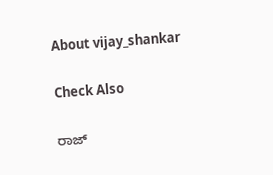About vijay_shankar

Check Also

ರಾಜ್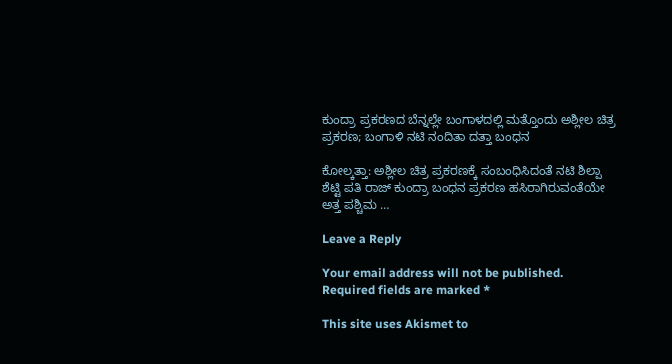ಕುಂದ್ರಾ ಪ್ರಕರಣದ ಬೆನ್ನಲ್ಲೇ ಬಂಗಾಳದಲ್ಲಿ ಮತ್ತೊಂದು ಅಶ್ಲೀಲ ಚಿತ್ರ ಪ್ರಕರಣ; ಬಂಗಾಳಿ ನಟಿ ನಂದಿತಾ ದತ್ತಾ ಬಂಧನ

ಕೋಲ್ಕತ್ತಾ: ಅಶ್ಲೀಲ ಚಿತ್ರ ಪ್ರಕರಣಕ್ಕೆ ಸಂಬಂಧಿಸಿದಂತೆ ನಟಿ ಶಿಲ್ಪಾ ಶೆಟ್ಟಿ ಪತಿ ರಾಜ್ ಕುಂದ್ರಾ ಬಂಧನ ಪ್ರಕರಣ ಹಸಿರಾಗಿರುವಂತೆಯೇ ಅತ್ತ ಪಶ್ಚಿಮ …

Leave a Reply

Your email address will not be published. Required fields are marked *

This site uses Akismet to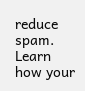reduce spam. Learn how your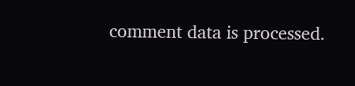comment data is processed.